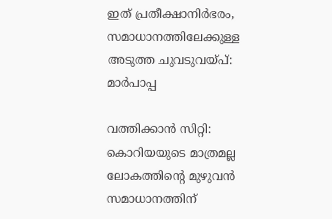ഇത് പ്രതീക്ഷാനിര്‍ഭരം, സമാധാനത്തിലേക്കുള്ള അടുത്ത ചുവടുവയ്പ്: മാര്‍പാപ്പ

വത്തിക്കാന്‍ സിറ്റി: കൊറിയയുടെ മാത്രമല്ല ലോകത്തിന്റെ മുഴുവന്‍ സമാധാനത്തിന്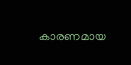കാരണമായ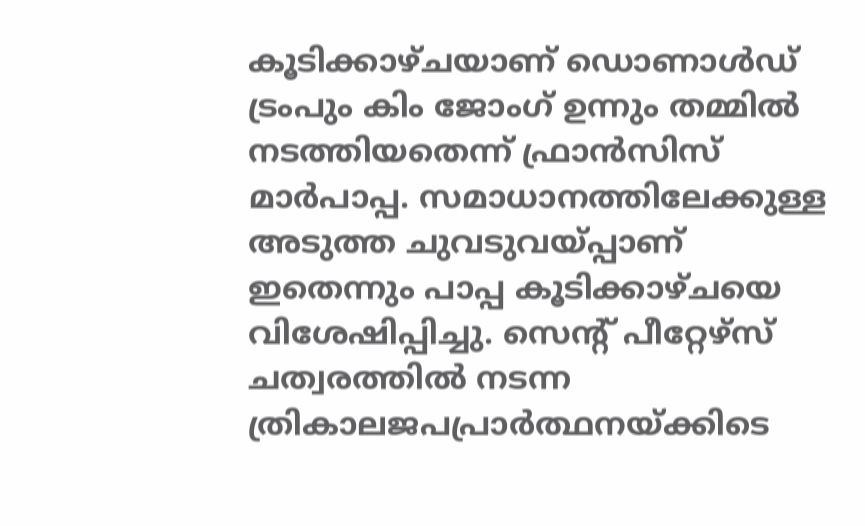കൂടിക്കാഴ്ചയാണ് ഡൊണാള്‍ഡ് ട്രംപും കിം ജോംഗ് ഉന്നും തമ്മില്‍ നടത്തിയതെന്ന് ഫ്രാന്‍സിസ് മാര്‍പാപ്പ. സമാധാനത്തിലേക്കുള്ള അടുത്ത ചുവടുവയ്പ്പാണ് ഇതെന്നും പാപ്പ കൂടിക്കാഴ്ചയെ വിശേഷിപ്പിച്ചു. സെന്റ് പീറ്റേഴ്‌സ് ചത്വരത്തില്‍ നടന്ന ത്രികാലജപപ്രാര്‍ത്ഥനയ്ക്കിടെ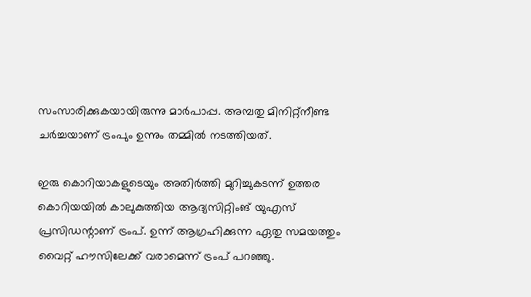സംസാരിക്കുകയായിരുന്നു മാര്‍പാപ്പ. അമ്പതു മിനിറ്റ്‌നീണ്ട ചര്‍ച്ചയാണ് ട്രംപും ഉന്നും തമ്മില്‍ നടത്തിയത്.

ഇരു കൊറിയാകളുടെയും അതിര്‍ത്തി മുറിച്ചുകടന്ന് ഉത്തര കൊറിയയില്‍ കാലുകുത്തിയ ആദ്യസിറ്റിംങ് യുഎസ് പ്രസിഡന്റാണ് ട്രംപ്. ഉന്ന് ആഗ്രഹിക്കുന്ന ഏതു സമയത്തും വൈറ്റ് ഹൗസിലേക്ക് വരാമെന്ന് ട്രംപ് പറഞ്ഞു.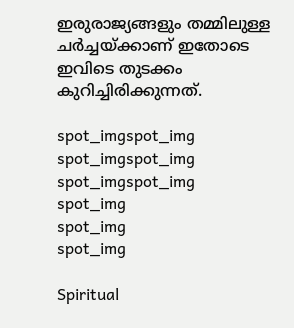ഇരുരാജ്യങ്ങളും തമ്മിലുള്ള ചര്‍ച്ചയ്ക്കാണ് ഇതോടെ ഇവിടെ തുടക്കം കുറിച്ചിരിക്കുന്നത്.

spot_imgspot_img
spot_imgspot_img
spot_imgspot_img
spot_img
spot_img
spot_img

Spiritual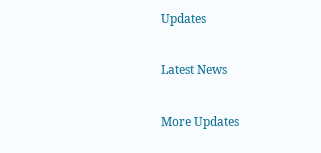Updates

Latest News

More Updates